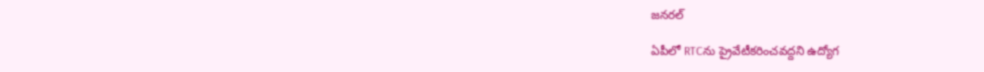జనరల్

ఏపీలో RTCను ప్రైవేటీకరించవద్దని ఉద్యోగ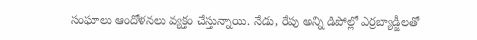సంఘాలు ఆందోళనలు వ్యక్తం చేస్తున్నాయి. నేడు, రేపు అన్ని డిపోల్లో ఎర్రబ్యాడ్జీలతో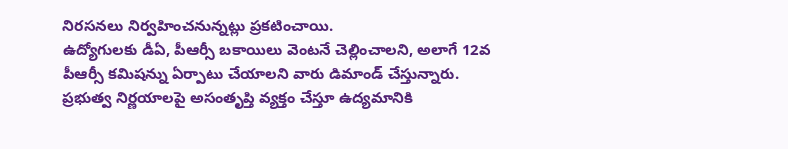నిరసనలు నిర్వహించనున్నట్లు ప్రకటించాయి.
ఉద్యోగులకు డీఏ, పీఆర్సీ బకాయిలు వెంటనే చెల్లించాలని, అలాగే 12వ పీఆర్సీ కమిషన్ను ఏర్పాటు చేయాలని వారు డిమాండ్ చేస్తున్నారు. ప్రభుత్వ నిర్ణయాలపై అసంతృప్తి వ్యక్తం చేస్తూ ఉద్యమానికి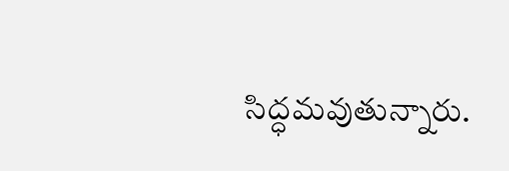సిద్ధమవుతున్నారు.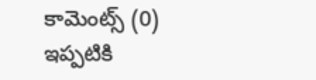కామెంట్స్ (0)
ఇప్పటికి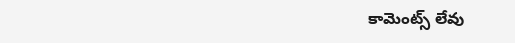కామెంట్స్ లేవు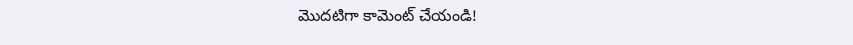మొదటిగా కామెంట్ చేయండి!